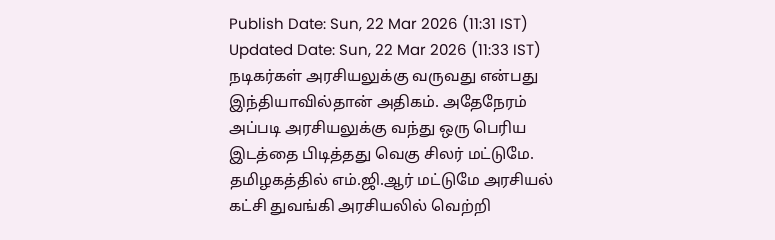Publish Date: Sun, 22 Mar 2026 (11:31 IST)
Updated Date: Sun, 22 Mar 2026 (11:33 IST)
நடிகர்கள் அரசியலுக்கு வருவது என்பது இந்தியாவில்தான் அதிகம். அதேநேரம் அப்படி அரசியலுக்கு வந்து ஒரு பெரிய இடத்தை பிடித்தது வெகு சிலர் மட்டுமே. தமிழகத்தில் எம்.ஜி.ஆர் மட்டுமே அரசியல் கட்சி துவங்கி அரசியலில் வெற்றி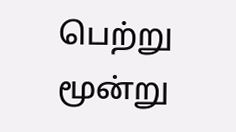பெற்று மூன்று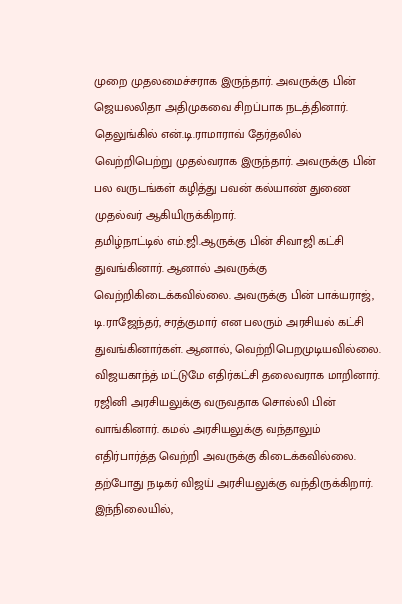முறை முதலமைச்சராக இருந்தார். அவருக்கு பின் ஜெயலலிதா அதிமுகவை சிறப்பாக நடத்தினார். தெலுங்கில் என்.டி.ராமாராவ் தேர்தலில் வெற்றிபெற்று முதல்வராக இருந்தார். அவருக்கு பின் பல வருடங்கள் கழித்து பவன் கல்யாண் துணை முதல்வர் ஆகியிருக்கிறார்.
தமிழ்நாட்டில் எம்.ஜி.ஆருக்கு பின் சிவாஜி கட்சி துவங்கினார். ஆனால் அவருக்கு வெற்றிகிடைக்கவில்லை. அவருக்கு பின் பாக்யராஜ், டி.ராஜேந்தர், சரத்குமார் என பலரும் அரசியல் கட்சி துவங்கினார்கள். ஆனால், வெற்றிபெறமுடியவில்லை. விஜயகாந்த் மட்டுமே எதிர்கட்சி தலைவராக மாறினார். ரஜினி அரசியலுக்கு வருவதாக சொல்லி பின் வாங்கினார். கமல் அரசியலுக்கு வந்தாலும் எதிர்பார்த்த வெற்றி அவருக்கு கிடைக்கவில்லை. தற்போது நடிகர் விஜய் அரசியலுக்கு வந்திருக்கிறார்.
இந்நிலையில்,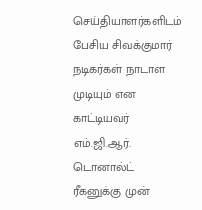செய்தியாளர்களிடம் பேசிய சிவக்குமார் நடிகர்கள் நாடாள முடியும் என காட்டியவர் எம்.ஜி.ஆர். டொனால்ட் ரீகனுக்கு முன்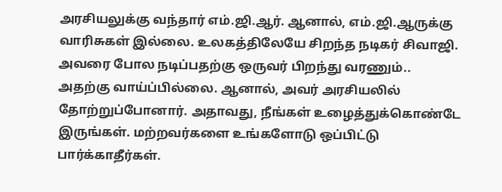அரசியலுக்கு வந்தார் எம்.ஜி.ஆர். ஆனால், எம்.ஜி.ஆருக்கு வாரிசுகள் இல்லை. உலகத்திலேயே சிறந்த நடிகர் சிவாஜி. அவரை போல நடிப்பதற்கு ஒருவர் பிறந்து வரணும்.. அதற்கு வாய்ப்பில்லை. ஆனால், அவர் அரசியலில் தோற்றுப்போனார். அதாவது, நீங்கள் உழைத்துக்கொண்டே இருங்கள். மற்றவர்களை உங்களோடு ஒப்பிட்டு பார்க்காதீர்கள்.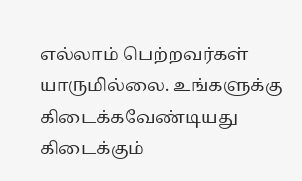எல்லாம் பெற்றவர்கள் யாருமில்லை. உங்களுக்கு கிடைக்கவேண்டியது கிடைக்கும்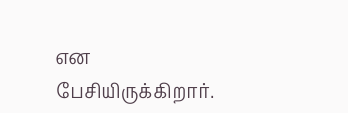என பேசியிருக்கிறார்.